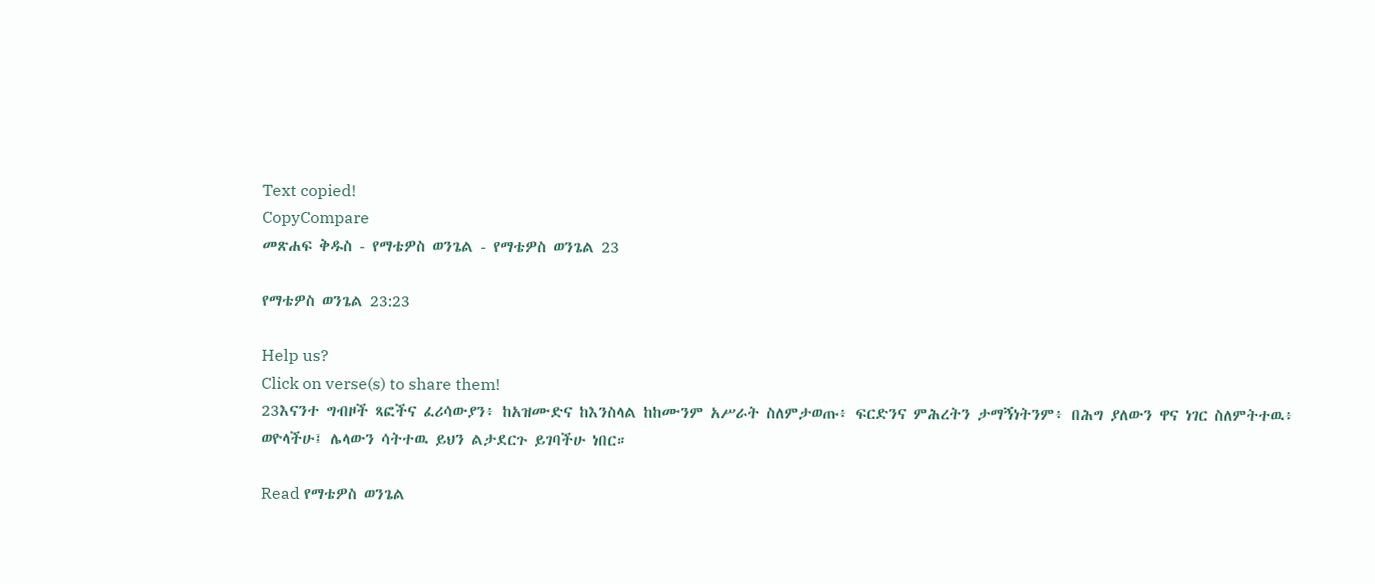Text copied!
CopyCompare
መጽሐፍ ቅዱስ - የማቴዎስ ወንጌል - የማቴዎስ ወንጌል 23

የማቴዎስ ወንጌል 23:23

Help us?
Click on verse(s) to share them!
23እናንተ ግብዞች ጻፎችና ፈሪሳውያን፥ ከአዝሙድና ከእንስላል ከከሙንም አሥራት ስለምታወጡ፥ ፍርድንና ምሕረትን ታማኝነትንም፥ በሕግ ያለውን ዋና ነገር ስለምትተዉ፥ ወዮላችሁ፤ ሌላውን ሳትተዉ ይህን ልታደርጉ ይገባችሁ ነበር።

Read የማቴዎስ ወንጌል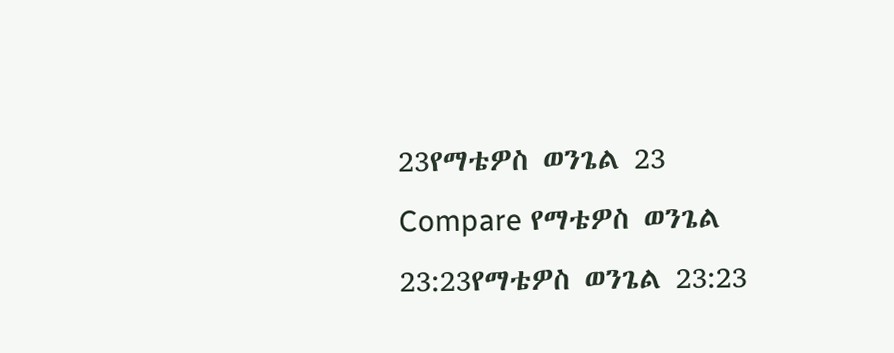23የማቴዎስ ወንጌል 23
Compare የማቴዎስ ወንጌል 23:23የማቴዎስ ወንጌል 23:23